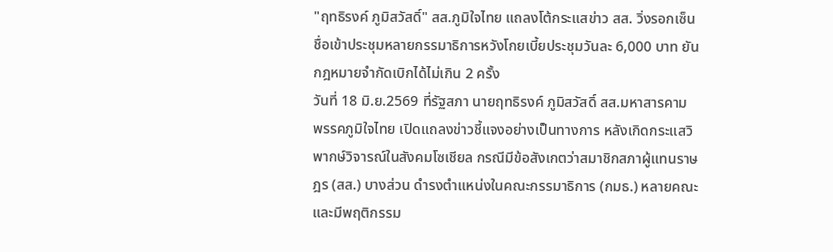"ฤทธิรงค์ ภูมิสวัสดิ์" สส.ภูมิใจไทย แถลงโต้กระแสข่าว สส. วิ่งรอกเซ็นชื่อเข้าประชุมหลายกรรมาธิการหวังโกยเบี้ยประชุมวันละ 6,000 บาท ยันกฎหมายจำกัดเบิกได้ไม่เกิน 2 ครั้ง
วันที่ 18 มิ.ย.2569 ที่รัฐสภา นายฤทธิรงค์ ภูมิสวัสดิ์ สส.มหาสารคาม พรรคภูมิใจไทย เปิดแถลงข่าวชี้แจงอย่างเป็นทางการ หลังเกิดกระแสวิพากษ์วิจารณ์ในสังคมโซเชียล กรณีมีข้อสังเกตว่าสมาชิกสภาผู้แทนราษฎร (สส.) บางส่วน ดำรงตำแหน่งในคณะกรรมาธิการ (กมธ.) หลายคณะ และมีพฤติกรรม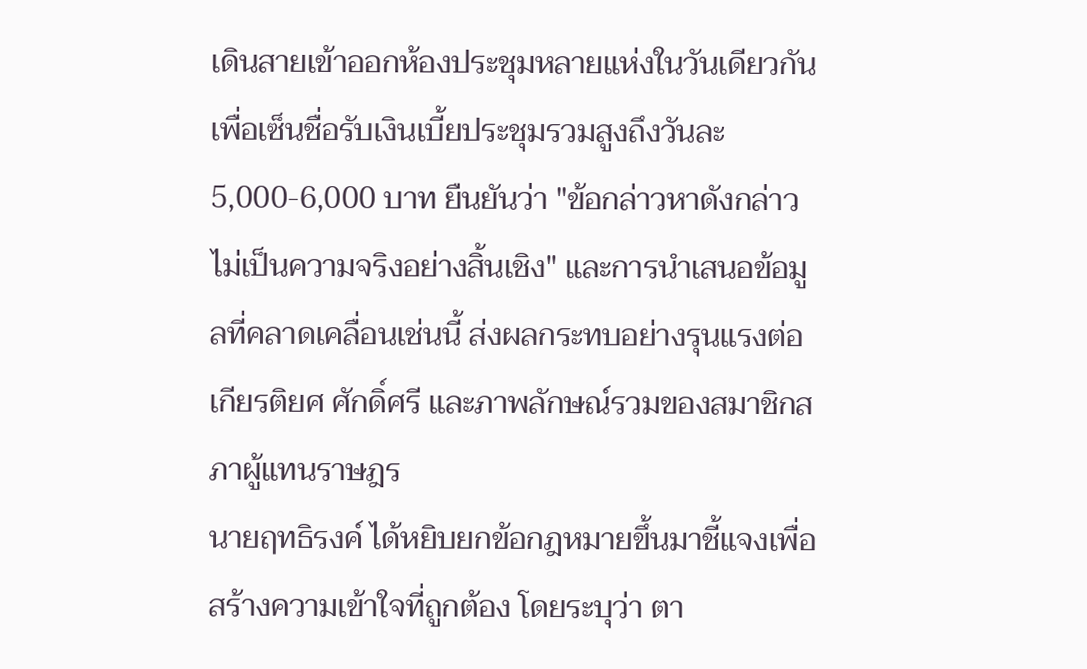เดินสายเข้าออกห้องประชุมหลายแห่งในวันเดียวกัน เพื่อเซ็นชื่อรับเงินเบี้ยประชุมรวมสูงถึงวันละ 5,000-6,000 บาท ยืนยันว่า "ข้อกล่าวหาดังกล่าวไม่เป็นความจริงอย่างสิ้นเชิง" และการนำเสนอข้อมูลที่คลาดเคลื่อนเช่นนี้ ส่งผลกระทบอย่างรุนแรงต่อเกียรติยศ ศักดิ์ศรี และภาพลักษณ์รวมของสมาชิกสภาผู้แทนราษฎร
นายฤทธิรงค์ ได้หยิบยกข้อกฎหมายขึ้นมาชี้แจงเพื่อสร้างความเข้าใจที่ถูกต้อง โดยระบุว่า ตา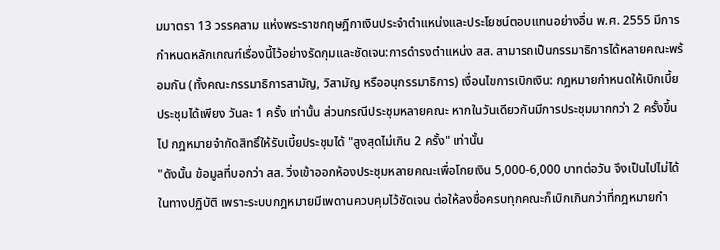มมาตรา 13 วรรคสาม แห่งพระราชกฤษฎีกาเงินประจำตำแหน่งและประโยชน์ตอบแทนอย่างอื่น พ.ศ. 2555 มีการกำหนดหลักเกณฑ์เรื่องนี้ไว้อย่างรัดกุมและชัดเจน:การดำรงตำแหน่ง สส. สามารถเป็นกรรมาธิการได้หลายคณะพร้อมกัน (ทั้งคณะกรรมาธิการสามัญ, วิสามัญ หรืออนุกรรมาธิการ) เงื่อนไขการเบิกเงิน: กฎหมายกำหนดให้เบิกเบี้ยประชุมได้เพียง วันละ 1 ครั้ง เท่านั้น ส่วนกรณีประชุมหลายคณะ หากในวันเดียวกันมีการประชุมมากกว่า 2 ครั้งขึ้นไป กฎหมายจำกัดสิทธิ์ให้รับเบี้ยประชุมได้ "สูงสุดไม่เกิน 2 ครั้ง" เท่านั้น
"ดังนั้น ข้อมูลที่บอกว่า สส. วิ่งเข้าออกห้องประชุมหลายคณะเพื่อโกยเงิน 5,000-6,000 บาทต่อวัน จึงเป็นไปไม่ได้ในทางปฏิบัติ เพราะระบบกฎหมายมีเพดานควบคุมไว้ชัดเจน ต่อให้ลงชื่อครบทุกคณะก็เบิกเกินกว่าที่กฎหมายกำ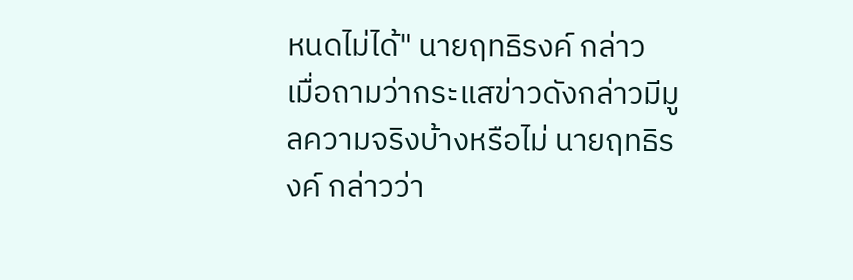หนดไม่ได้" นายฤทธิรงค์ กล่าว
เมื่อถามว่ากระแสข่าวดังกล่าวมีมูลความจริงบ้างหรือไม่ นายฤทธิรงค์ กล่าวว่า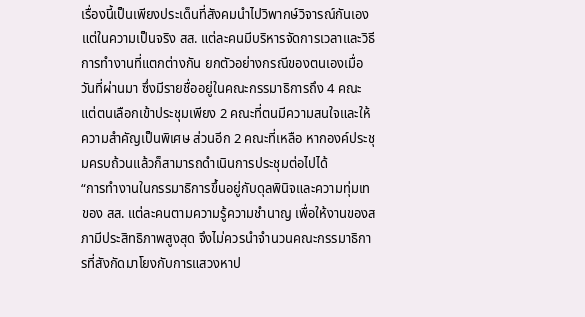เรื่องนี้เป็นเพียงประเด็นที่สังคมนำไปวิพากษ์วิจารณ์กันเอง แต่ในความเป็นจริง สส. แต่ละคนมีบริหารจัดการเวลาและวิธีการทำงานที่แตกต่างกัน ยกตัวอย่างกรณีของตนเองเมื่อวันที่ผ่านมา ซึ่งมีรายชื่ออยู่ในคณะกรรมาธิการถึง 4 คณะ แต่ตนเลือกเข้าประชุมเพียง 2 คณะที่ตนมีความสนใจและให้ความสำคัญเป็นพิเศษ ส่วนอีก 2 คณะที่เหลือ หากองค์ประชุมครบถ้วนแล้วก็สามารถดำเนินการประชุมต่อไปได้
“การทำงานในกรรมาธิการขึ้นอยู่กับดุลพินิจและความทุ่มเทของ สส. แต่ละคนตามความรู้ความชำนาญ เพื่อให้งานของสภามีประสิทธิภาพสูงสุด จึงไม่ควรนำจำนวนคณะกรรมาธิการที่สังกัดมาโยงกับการแสวงหาป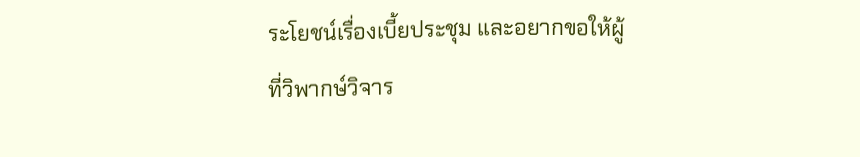ระโยชน์เรื่องเบี้ยประชุม และอยากขอให้ผู้ที่วิพากษ์วิจาร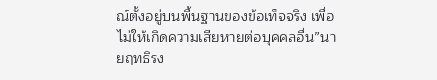ณ์ตั้งอยู่บนพื้นฐานของข้อเท็จจริง เพื่อไม่ให้เกิดความเสียหายต่อบุคคลอื่น”นายฤทธิรง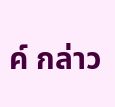ค์ กล่าว